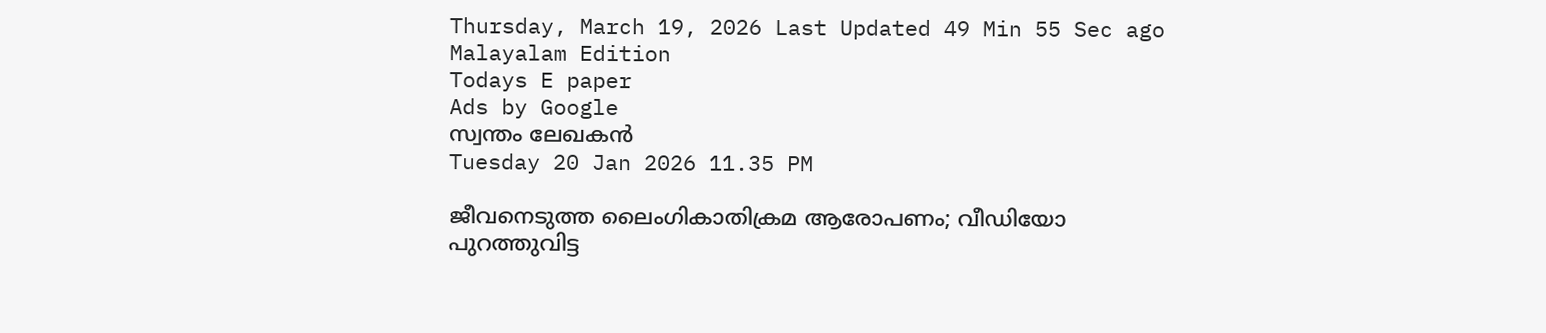Thursday, March 19, 2026 Last Updated 49 Min 55 Sec ago Malayalam Edition
Todays E paper
Ads by Google
സ്വന്തം ലേഖകന്‍
Tuesday 20 Jan 2026 11.35 PM

ജീവനെടുത്ത ലൈംഗികാതിക്രമ ആരോപണം; വീഡിയോ പുറത്തുവിട്ട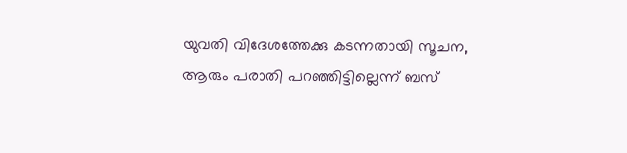യുവതി വിദേശത്തേക്കു കടന്നതായി സൂചന, ആരും പരാതി പറഞ്ഞിട്ടില്ലെന്ന് ബസ്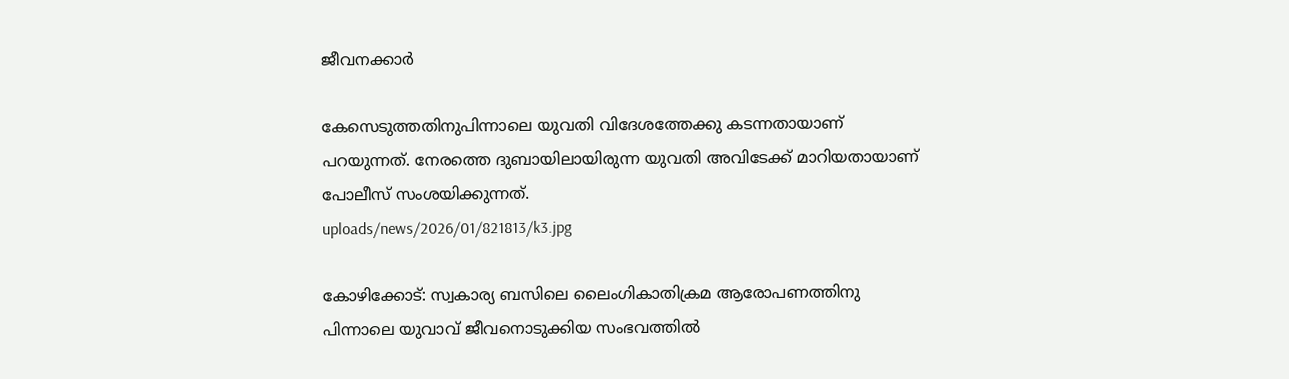ജീവനക്കാര്‍

കേസെടുത്തതിനുപിന്നാലെ യുവതി വിദേശത്തേക്കു കടന്നതായാണ്‌ പറയുന്നത്‌. നേരത്തെ ദുബായിലായിരുന്ന യുവതി അവിടേക്ക്‌ മാറിയതായാണ്‌ പോലീസ്‌ സംശയിക്കുന്നത്‌.
uploads/news/2026/01/821813/k3.jpg

കോഴിക്കോട്‌: സ്വകാര്യ ബസിലെ ലൈംഗികാതിക്രമ ആരോപണത്തിനു പിന്നാലെ യുവാവ്‌ ജീവനൊടുക്കിയ സംഭവത്തില്‍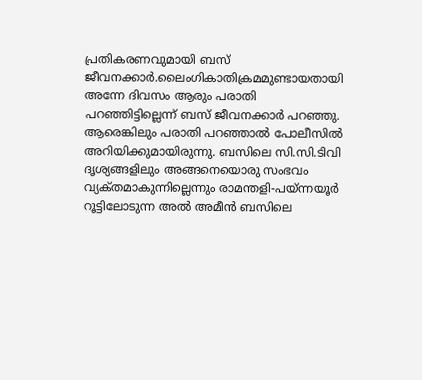പ്രതികരണവുമായി ബസ്‌ ജീവനക്കാര്‍.ലൈംഗികാതിക്രമമുണ്ടായതായി അന്നേ ദിവസം ആരും പരാതി പറഞ്ഞിട്ടില്ലെന്ന്‌ ബസ്‌ ജീവനക്കാര്‍ പറഞ്ഞു. ആരെങ്കിലും പരാതി പറഞ്ഞാല്‍ പോലീസില്‍ അറിയിക്കുമായിരുന്നു. ബസിലെ സി.സി.ടിവി ദൃശ്യങ്ങളിലും അങ്ങനെയൊരു സംഭവം വ്യക്‌തമാകുന്നില്ലെന്നും രാമന്തളി-പയ്ന്നയൂര്‍ റൂട്ടിലോടുന്ന അല്‍ അമീന്‍ ബസിലെ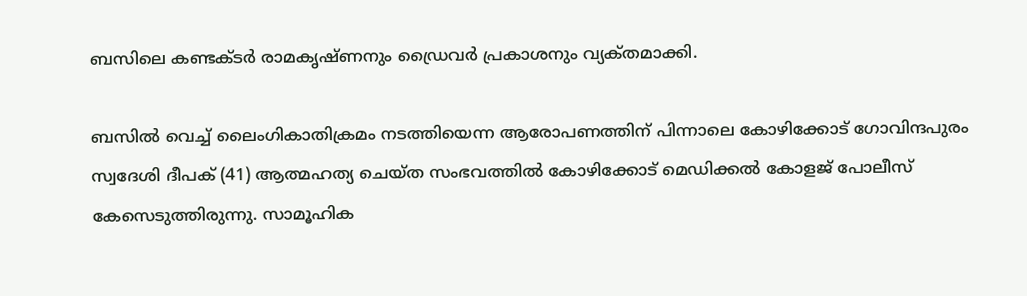ബസിലെ കണ്ടക്‌ടര്‍ രാമകൃഷ്‌ണനും ഡ്രൈവര്‍ പ്രകാശനും വ്യക്‌തമാക്കി.

ബസില്‍ വെച്ച്‌ ലൈംഗികാതിക്രമം നടത്തിയെന്ന ആരോപണത്തിന്‌ പിന്നാലെ കോഴിക്കോട്‌ ഗോവിന്ദപുരം സ്വദേശി ദീപക്‌ (41) ആത്മഹത്യ ചെയ്‌ത സംഭവത്തില്‍ കോഴിക്കോട്‌ മെഡിക്കല്‍ കോളജ്‌ പോലീസ്‌ കേസെടുത്തിരുന്നു. സാമൂഹിക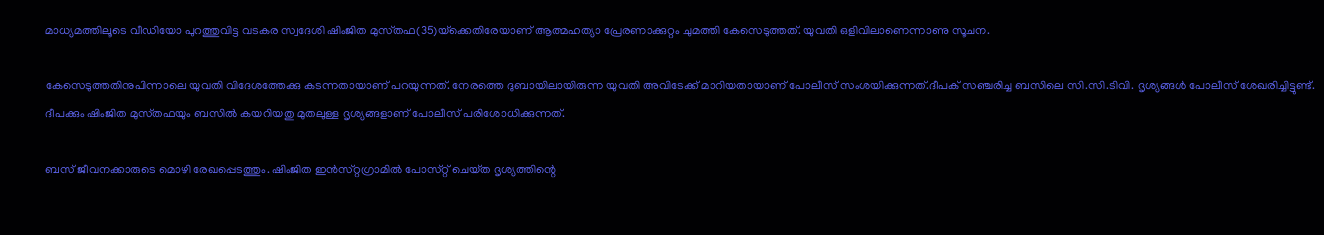മാധ്യമത്തിലൂടെ വീഡിയോ പുറത്തുവിട്ട വടകര സ്വദേശി ഷിംജിത മുസ്‌തഫ(35)യ്‌ക്കെതിരേയാണ്‌ ആത്മഹത്യാ പ്രേരണാക്കുറ്റം ചുമത്തി കേസെടുത്തത്‌. യുവതി ഒളിവിലാണെന്നാണു സൂചന.

കേസെടുത്തതിനുപിന്നാലെ യുവതി വിദേശത്തേക്കു കടന്നതായാണ്‌ പറയുന്നത്‌. നേരത്തെ ദുബായിലായിരുന്ന യുവതി അവിടേക്ക്‌ മാറിയതായാണ്‌ പോലീസ്‌ സംശയിക്കുന്നത്‌.ദീപക്‌ സഞ്ചരിച്ച ബസിലെ സി.സി.ടിവി. ദൃശ്യങ്ങള്‍ പോലീസ്‌ ശേഖരിച്ചിട്ടുണ്ട്‌. ദീപക്കും ഷിംജിത മുസ്‌തഫയും ബസില്‍ കയറിയതു മുതലുള്ള ദൃശ്യങ്ങളാണ്‌ പോലീസ്‌ പരിശോധിക്കുന്നത്‌.

ബസ്‌ ജീവനക്കാരുടെ മൊഴി രേഖപ്പെടത്തും. ഷിംജിത ഇന്‍സ്‌റ്റഗ്രാമില്‍ പോസ്‌റ്റ് ചെയ്‌ത ദൃശ്യത്തിന്റെ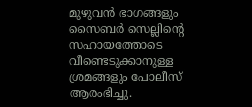മുഴുവന്‍ ഭാഗങ്ങളും സൈബര്‍ സെല്ലിന്റെ സഹായത്തോടെ വീണ്ടെടുക്കാനുള്ള ശ്രമങ്ങളും പോലീസ്‌ ആരംഭിച്ചു.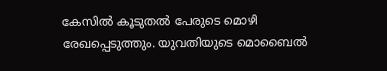കേസില്‍ കൂടുതല്‍ പേരുടെ മൊഴി രേഖപ്പെടുത്തും. യുവതിയുടെ മൊബൈല്‍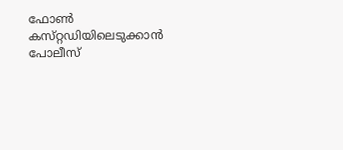ഫോണ്‍ കസ്‌റ്റഡിയിലെടുക്കാന്‍ പോലീസ്‌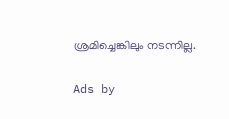ശ്രമിച്ചെങ്കിലും നടന്നില്ല.

Ads by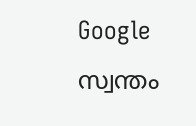Google
സ്വന്തം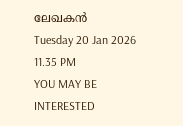ലേഖകന്‍
Tuesday 20 Jan 2026 11.35 PM
YOU MAY BE INTERESTED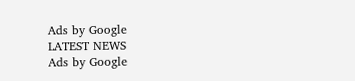Ads by Google
LATEST NEWS
Ads by Google